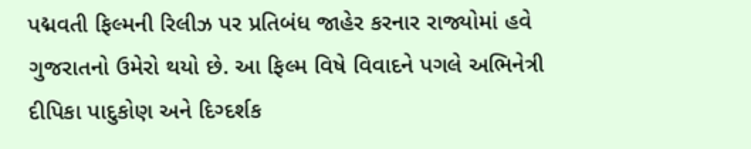પદ્મવતી ફિલ્મની રિલીઝ પર પ્રતિબંધ જાહેર કરનાર રાજ્યોમાં હવે ગુજરાતનો ઉમેરો થયો છે. આ ફિલ્મ વિષે વિવાદને પગલે અભિનેત્રી દીપિકા પાદુકોણ અને દિગ્દર્શક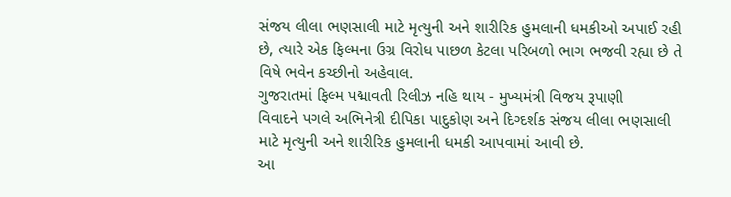સંજય લીલા ભણસાલી માટે મૃત્યુની અને શારીરિક હુમલાની ધમકીઓ અપાઈ રહી છે, ત્યારે એક ફિલ્મના ઉગ્ર વિરોધ પાછળ કેટલા પરિબળો ભાગ ભજવી રહ્યા છે તે વિષે ભવેન કચ્છીનો અહેવાલ.
ગુજરાતમાં ફિલ્મ પદ્માવતી રિલીઝ નહિ થાય - મુખ્યમંત્રી વિજય રૂપાણી
વિવાદને પગલે અભિનેત્રી દીપિકા પાદુકોણ અને દિગ્દર્શક સંજય લીલા ભણસાલી માટે મૃત્યુની અને શારીરિક હુમલાની ધમકી આપવામાં આવી છે.
આ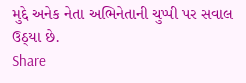મુદ્દે અનેક નેતા અભિનેતાની ચુપ્પી પર સવાલ ઉઠ્યા છે.
Share